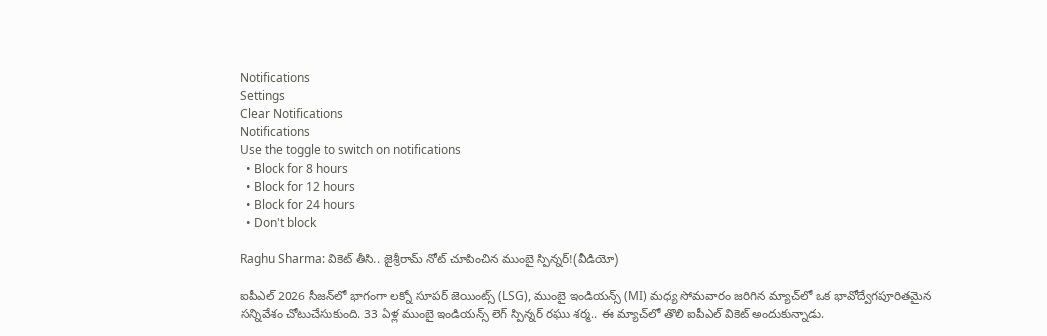Notifications
Settings
Clear Notifications
Notifications
Use the toggle to switch on notifications
  • Block for 8 hours
  • Block for 12 hours
  • Block for 24 hours
  • Don't block

Raghu Sharma: వికెట్ తీసి.. జైశ్రీరామ్ నోట్ చూపించిన ముంబై స్పిన్నర్!(వీడియో)

ఐపీఎల్ 2026 సీజన్‌లో భాగంగా లక్నో సూపర్ జెయింట్స్ (LSG), ముంబై ఇండియన్స్ (MI) మధ్య సోమవారం జరిగిన మ్యాచ్‌లో ఒక భావోద్వేగపూరితమైన సన్నివేశం చోటుచేసుకుంది. 33 ఏళ్ల ముంబై ఇండియన్స్ లెగ్ స్పిన్నర్ రఘు శర్మ.. ఈ మ్యాచ్‌లో తొలి ఐపీఎల్‌ వికెట్ అందుకున్నాడు.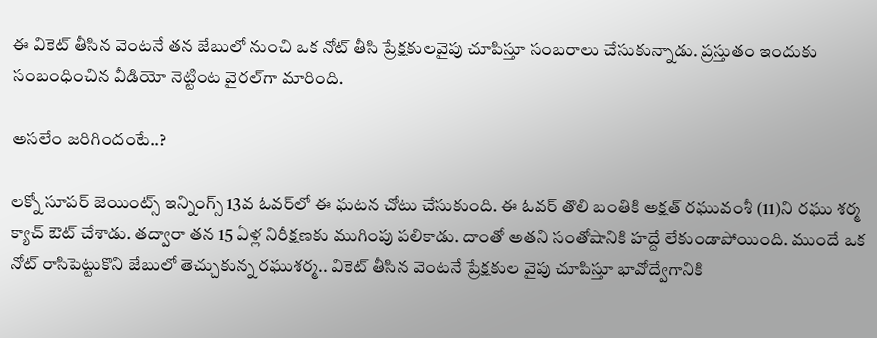ఈ వికెట్ తీసిన వెంటనే తన జేబులో నుంచి ఒక నోట్ తీసి ప్రేక్షకులవైపు చూపిస్తూ సంబరాలు చేసుకున్నాడు. ప్రస్తుతం ఇందుకు సంబంధించిన వీడియో నెట్టింట వైరల్‌గా మారింది.

అసలేం జరిగిందంటే..?

లక్నో సూపర్ జెయింట్స్ ఇన్నింగ్స్ 13వ ఓవర్‌లో ఈ ఘటన చోటు చేసుకుంది. ఈ ఓవర్ తొలి బంతికి అక్షత్ రఘువంశీ (11)ని రఘు శర్మ క్యాచ్ ఔట్ చేశాడు. తద్వారా తన 15 ఏళ్ల నిరీక్షణకు ముగింపు పలికాడు. దాంతో అతని సంతోషానికి హద్దే లేకుండాపోయింది. ముందే ఒక నోట్ రాసిపెట్టుకొని జేబులో తెచ్చుకున్న రఘుశర్మ.. వికెట్ తీసిన వెంటనే ప్రేక్షకుల వైపు చూపిస్తూ భావోద్వేగానికి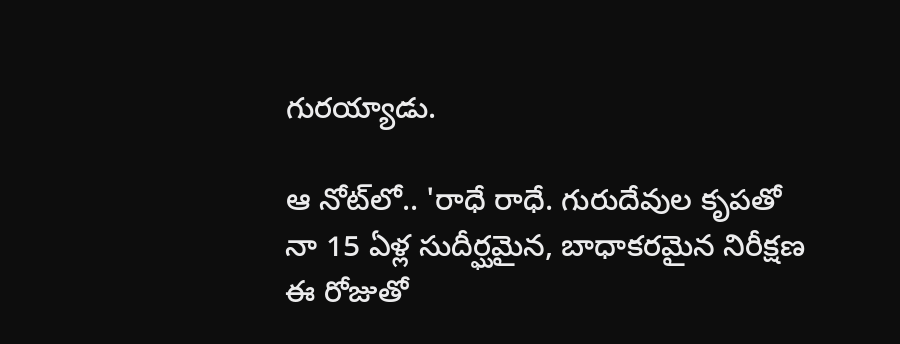గురయ్యాడు.

ఆ నోట్‌లో.. 'రాధే రాధే. గురుదేవుల కృపతో నా 15 ఏళ్ల సుదీర్ఘమైన, బాధాకరమైన నిరీక్షణ ఈ రోజుతో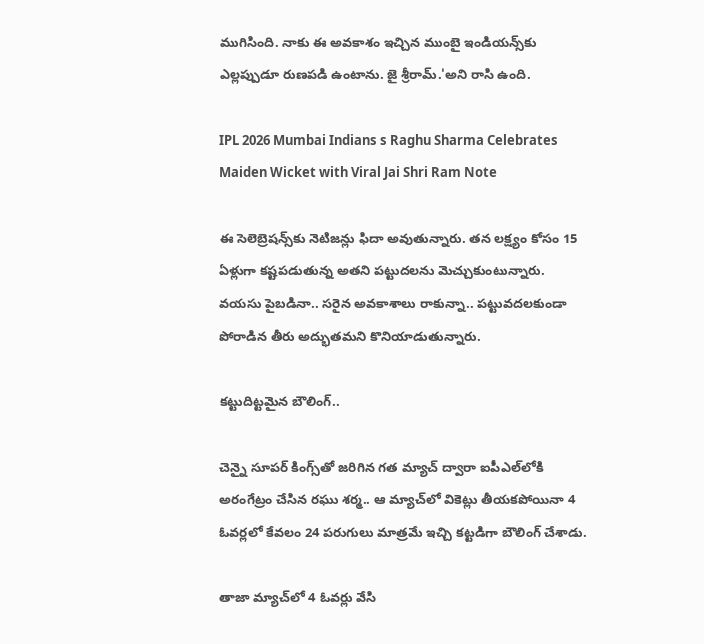ముగిసింది. నాకు ఈ అవకాశం ఇచ్చిన ముంబై ఇండియన్స్‌కు ఎల్లప్పుడూ రుణపడి ఉంటాను. జై శ్రీరామ్.'అని రాసి ఉంది.

IPL 2026 Mumbai Indians s Raghu Sharma Celebrates Maiden Wicket with Viral Jai Shri Ram Note

ఈ సెలెబ్రెషన్స్‌కు నెటిజన్లు ఫిదా అవుతున్నారు. తన లక్ష్యం కోసం 15 ఏళ్లుగా కష్టపడుతున్న అతని పట్టుదలను మెచ్చుకుంటున్నారు. వయసు పైబడినా.. సరైన అవకాశాలు రాకున్నా.. పట్టువదలకుండా పోరాడిన తీరు అద్భుతమని కొనియాడుతున్నారు.

కట్టుదిట్టమైన బౌలింగ్..

చెన్నై సూపర్ కింగ్స్‌తో జరిగిన గత మ్యాచ్ ద్వారా ఐపీఎల్‌లోకి అరంగేట్రం చేసిన రఘు శర్మ.. ఆ మ్యాచ్‌లో వికెట్లు తీయకపోయినా 4 ఓవర్లలో కేవలం 24 పరుగులు మాత్రమే ఇచ్చి కట్టడిగా బౌలింగ్ చేశాడు.

తాజా మ్యాచ్‌లో 4 ఓవర్లు వేసి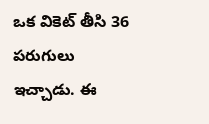ఒక వికెట్ తీసి 36 పరుగులు ఇచ్చాడు. ఈ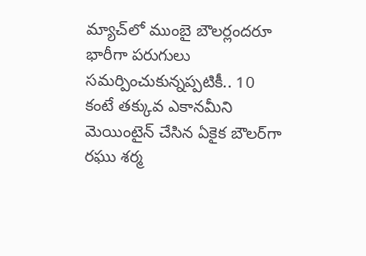మ్యాచ్‌లో ముంబై బౌలర్లందరూ భారీగా పరుగులు సమర్పించుకున్నప్పటికీ.. 10 కంటే తక్కువ ఎకానమీని మెయింటైన్ చేసిన ఏకైక బౌలర్‌గా రఘు శర్మ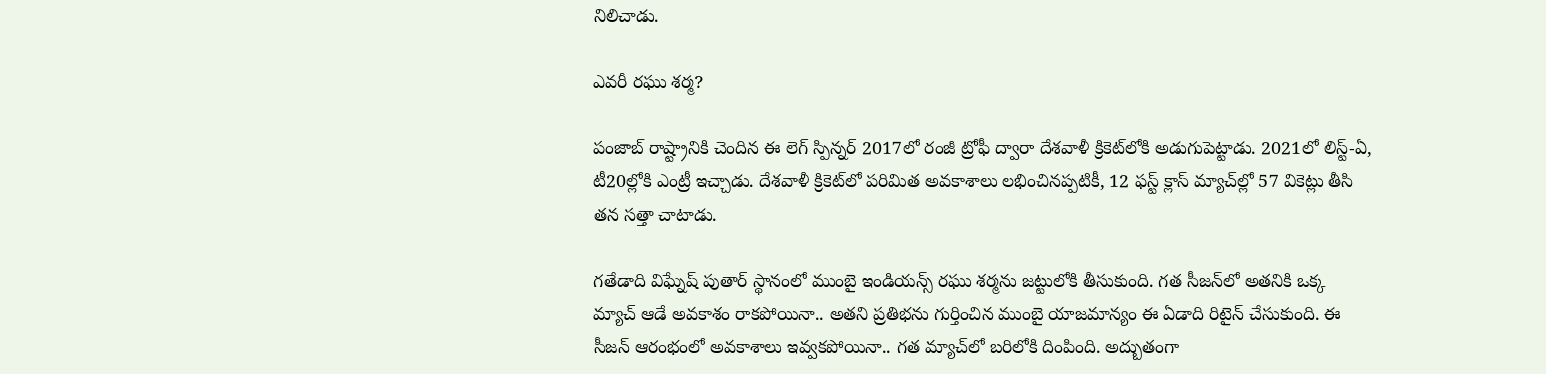నిలిచాడు.

ఎవరీ రఘు శర్మ?

పంజాబ్ రాష్ట్రానికి చెందిన ఈ లెగ్ స్పిన్నర్ 2017లో రంజీ ట్రోఫీ ద్వారా దేశవాళీ క్రికెట్‌లోకి అడుగుపెట్టాడు. 2021లో లిస్ట్-ఏ, టీ20ల్లోకి ఎంట్రీ ఇచ్చాడు. దేశవాళీ క్రికెట్‌లో పరిమిత అవకాశాలు లభించినప్పటికీ, 12 ఫస్ట్ క్లాస్ మ్యాచ్‌ల్లో 57 వికెట్లు తీసి తన సత్తా చాటాడు.

గతేడాది విఘ్నేష్ పుతార్ స్థానంలో ముంబై ఇండియన్స్ రఘు శర్మను జట్టులోకి తీసుకుంది. గత సీజన్‌లో అతనికి ఒక్క మ్యాచ్ ఆడే అవకాశం రాకపోయినా.. అతని ప్రతిభను గుర్తించిన ముంబై యాజమాన్యం ఈ ఏడాది రిటైన్ చేసుకుంది. ఈ సీజన్ ఆరంభంలో అవకాశాలు ఇవ్వకపోయినా.. గత మ్యాచ్‌లో బరిలోకి దింపింది. అద్బుతంగా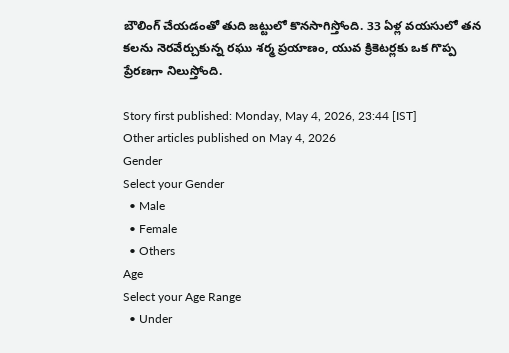బౌలింగ్ చేయడంతో తుది జట్టులో కొనసాగిస్తోంది. 33 ఏళ్ల వయసులో తన కలను నెరవేర్చుకున్న రఘు శర్మ ప్రయాణం, యువ క్రికెటర్లకు ఒక గొప్ప ప్రేరణగా నిలుస్తోంది.

Story first published: Monday, May 4, 2026, 23:44 [IST]
Other articles published on May 4, 2026
Gender
Select your Gender
  • Male
  • Female
  • Others
Age
Select your Age Range
  • Under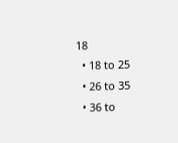18
  • 18 to 25
  • 26 to 35
  • 36 to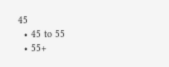45
  • 45 to 55
  • 55+